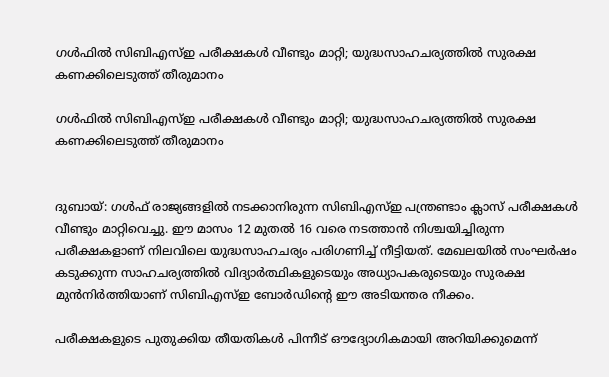ഗൾഫിൽ സിബിഎസ്ഇ പരീക്ഷകൾ വീണ്ടും മാറ്റി; യുദ്ധസാഹചര്യത്തിൽ സുരക്ഷ കണക്കിലെടുത്ത് തീരുമാനം

ഗൾഫിൽ സിബിഎസ്ഇ പരീക്ഷകൾ വീണ്ടും മാറ്റി; യുദ്ധസാഹചര്യത്തിൽ സുരക്ഷ കണക്കിലെടുത്ത് തീരുമാനം


ദുബായ്: ഗൾഫ് രാജ്യങ്ങളിൽ നടക്കാനിരുന്ന സിബിഎസ്ഇ പന്ത്രണ്ടാം ക്ലാസ് പരീക്ഷകൾ വീണ്ടും മാറ്റിവെച്ചു. ഈ മാസം 12 മുതൽ 16 വരെ നടത്താൻ നിശ്ചയിച്ചിരുന്ന പരീക്ഷകളാണ് നിലവിലെ യുദ്ധസാഹചര്യം പരിഗണിച്ച് നീട്ടിയത്. മേഖലയിൽ സംഘർഷം കടുക്കുന്ന സാഹചര്യത്തിൽ വിദ്യാർത്ഥികളുടെയും അധ്യാപകരുടെയും സുരക്ഷ മുൻനിർത്തിയാണ് സിബിഎസ്ഇ ബോർഡിന്റെ ഈ അടിയന്തര നീക്കം.

പരീക്ഷകളുടെ പുതുക്കിയ തീയതികൾ പിന്നീട് ഔദ്യോഗികമായി അറിയിക്കുമെന്ന്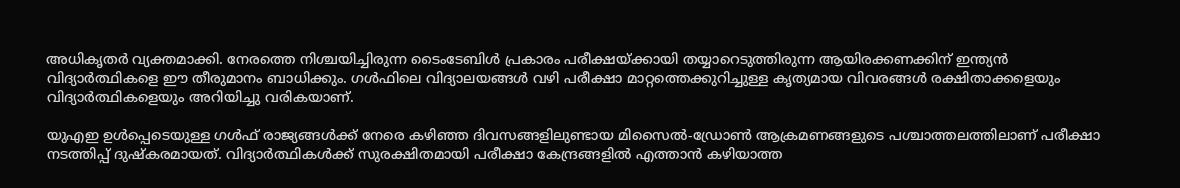അധികൃതർ വ്യക്തമാക്കി. നേരത്തെ നിശ്ചയിച്ചിരുന്ന ടൈംടേബിൾ പ്രകാരം പരീക്ഷയ്ക്കായി തയ്യാറെടുത്തിരുന്ന ആയിരക്കണക്കിന് ഇന്ത്യൻ വിദ്യാർത്ഥികളെ ഈ തീരുമാനം ബാധിക്കും. ഗൾഫിലെ വിദ്യാലയങ്ങൾ വഴി പരീക്ഷാ മാറ്റത്തെക്കുറിച്ചുള്ള കൃത്യമായ വിവരങ്ങൾ രക്ഷിതാക്കളെയും വിദ്യാർത്ഥികളെയും അറിയിച്ചു വരികയാണ്.

യുഎഇ ഉൾപ്പെടെയുള്ള ഗൾഫ് രാജ്യങ്ങൾക്ക് നേരെ കഴിഞ്ഞ ദിവസങ്ങളിലുണ്ടായ മിസൈൽ-ഡ്രോൺ ആക്രമണങ്ങളുടെ പശ്ചാത്തലത്തിലാണ് പരീക്ഷാ നടത്തിപ്പ് ദുഷ്കരമായത്. വിദ്യാർത്ഥികൾക്ക് സുരക്ഷിതമായി പരീക്ഷാ കേന്ദ്രങ്ങളിൽ എത്താൻ കഴിയാത്ത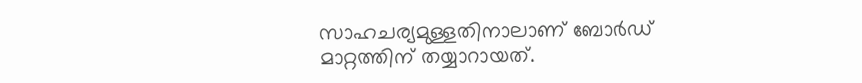സാഹചര്യമുള്ളതിനാലാണ് ബോർഡ് മാറ്റത്തിന് തയ്യാറായത്.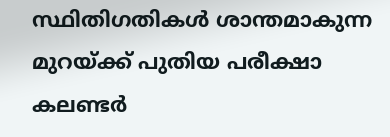സ്ഥിതിഗതികൾ ശാന്തമാകുന്ന മുറയ്ക്ക് പുതിയ പരീക്ഷാ കലണ്ടർ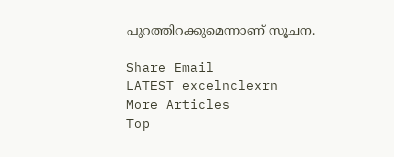പുറത്തിറക്കുമെന്നാണ് സൂചന.

Share Email
LATEST excelnclexrn
More Articles
Top